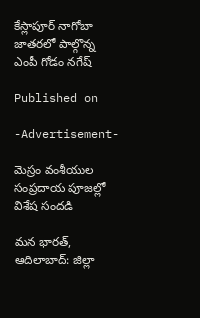కేస్లాపూర్ నాగోబా జాతరలో పాల్గొన్న ఎంపీ గోడం నగేష్

Published on

-Advertisement-

మెస్రం వంశీయుల సంప్రదాయ పూజల్లో విశేష సందడి

మన భారత్, ఆదిలాబాద్: జిల్లా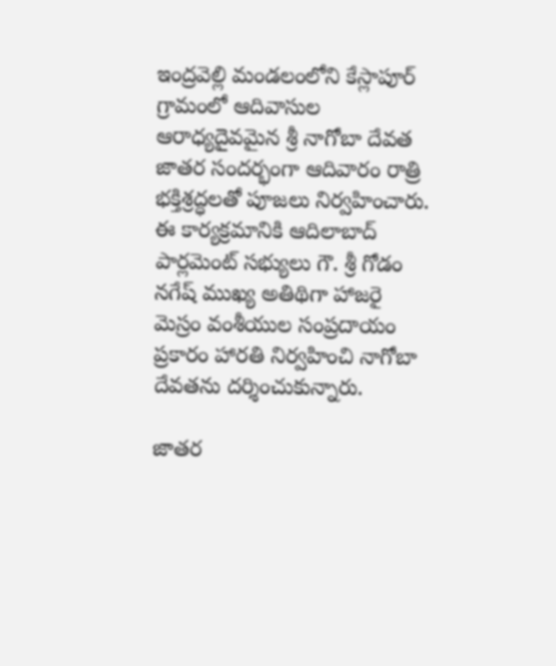ఇంద్రవెల్లి మండలంలోని కేస్లాపూర్ గ్రామంలో ఆదివాసుల ఆరాధ్యదైవమైన శ్రీ నాగోబా దేవత జాతర సందర్భంగా ఆదివారం రాత్రి భక్తిశ్రద్ధలతో పూజలు నిర్వహించారు. ఈ కార్యక్రమానికి ఆదిలాబాద్ పార్లమెంట్ సభ్యులు గౌ. శ్రీ గోడం నగేష్ ముఖ్య అతిథిగా హాజరై మెస్రం వంశీయుల సంప్రదాయం ప్రకారం హారతి నిర్వహించి నాగోబా దేవతను దర్శించుకున్నారు.

జాతర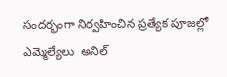సందర్భంగా నిర్వహించిన ప్రత్యేక పూజల్లో ఎమ్మెల్యేలు  అనిల్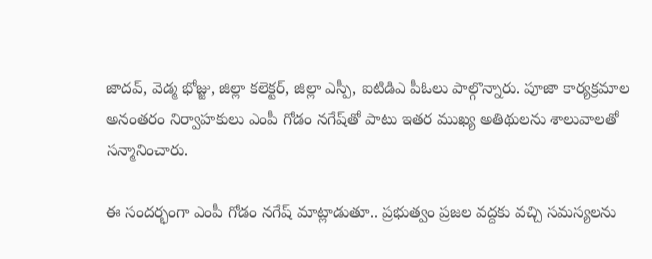జాదవ్, వెడ్మ భోజ్జు, జిల్లా కలెక్టర్, జిల్లా ఎస్పీ, ఐటిడిఎ పీఓలు పాల్గొన్నారు. పూజా కార్యక్రమాల అనంతరం నిర్వాహకులు ఎంపీ గోడం నగేష్‌తో పాటు ఇతర ముఖ్య అతిథులను శాలువాలతో సన్మానించారు.

ఈ సందర్భంగా ఎంపీ గోడం నగేష్ మాట్లాడుతూ.. ప్రభుత్వం ప్రజల వద్దకు వచ్చి సమస్యలను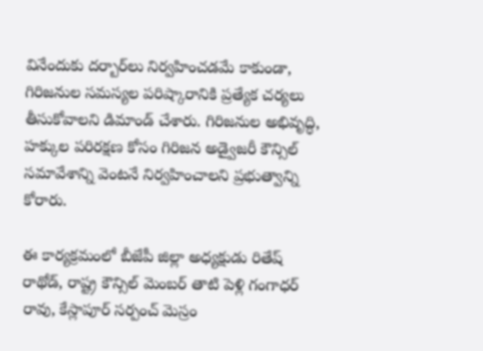వినేందుకు దర్బార్‌లు నిర్వహించడమే కాకుండా, గిరిజనుల సమస్యల పరిష్కారానికి ప్రత్యేక చర్యలు తీసుకోవాలని డిమాండ్ చేశారు. గిరిజనుల అభివృద్ధి, హక్కుల పరిరక్షణ కోసం గిరిజన అడ్వైజరీ కౌన్సిల్ సమావేశాన్ని వెంటనే నిర్వహించాలని ప్రభుత్వాన్ని కోరారు.

ఈ కార్యక్రమంలో బీజేపీ జిల్లా అధ్యక్షుడు రితేష్ రాథోడ్, రాష్ట్ర కౌన్సిల్ మెంబర్ తాటి పెళ్లి గంగాధర్ రావు, కేస్లాపూర్ సర్పంచ్ మెస్రం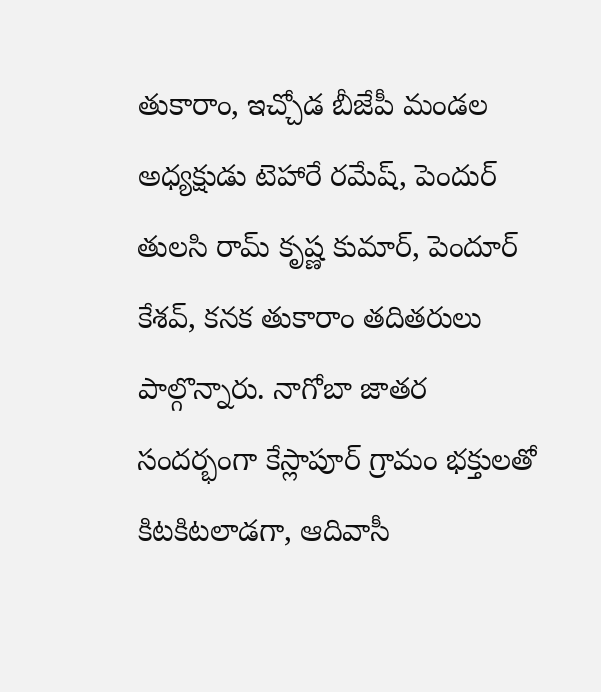తుకారాం, ఇచ్చోడ బీజేపీ మండల అధ్యక్షుడు టెహారే రమేష్, పెందుర్ తులసి రామ్ కృష్ణ కుమార్, పెందూర్ కేశవ్, కనక తుకారాం తదితరులు పాల్గొన్నారు. నాగోబా జాతర సందర్భంగా కేస్లాపూర్ గ్రామం భక్తులతో కిటకిటలాడగా, ఆదివాసీ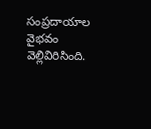సంప్రదాయాల వైభవం వెల్లివిరిసింది.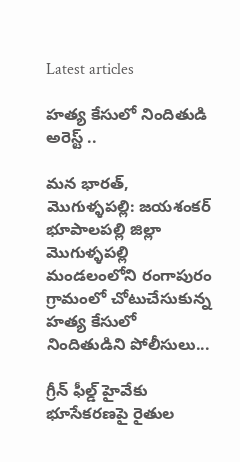Latest articles

హత్య కేసులో నిందితుడి అరెస్ట్ ..

మన భారత్, మొగుళ్ళపల్లి: జయశంకర్ భూపాలపల్లి జిల్లా మొగుళ్ళపల్లి మండలంలోని రంగాపురం గ్రామంలో చోటుచేసుకున్న హత్య కేసులో నిందితుడిని పోలీసులు...

గ్రీన్ ఫీల్డ్ హైవేకు భూసేకరణపై రైతుల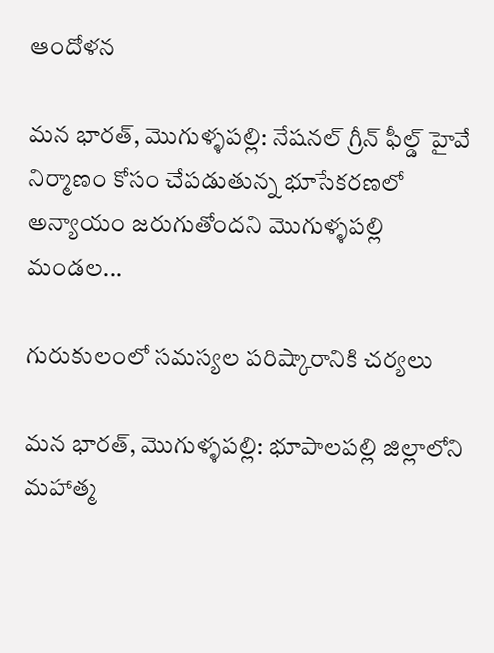ఆందోళన

మన భారత్, మొగుళ్ళపల్లి: నేషనల్ గ్రీన్ ఫీల్డ్ హైవే నిర్మాణం కోసం చేపడుతున్న భూసేకరణలో అన్యాయం జరుగుతోందని మొగుళ్ళపల్లి మండల...

గురుకులంలో సమస్యల పరిష్కారానికి చర్యలు

మన భారత్, మొగుళ్ళపల్లి: భూపాలపల్లి జిల్లాలోని మహాత్మ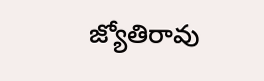జ్యోతిరావు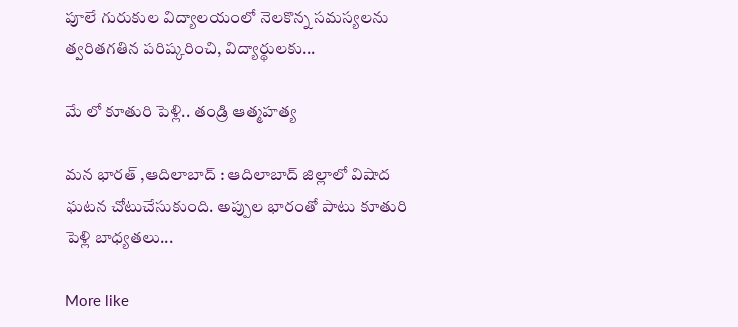పూలే గురుకుల విద్యాలయంలో నెలకొన్న సమస్యలను త్వరితగతిన పరిష్కరించి, విద్యార్థులకు...

మే లో కూతురి పెళ్లి.. తండ్రి ఆత్మహత్య

మన భారత్ ,ఆదిలాబాద్ : ఆదిలాబాద్ జిల్లాలో విషాద ఘటన చోటుచేసుకుంది. అప్పుల భారంతో పాటు కూతురి పెళ్లి బాధ్యతలు...

More like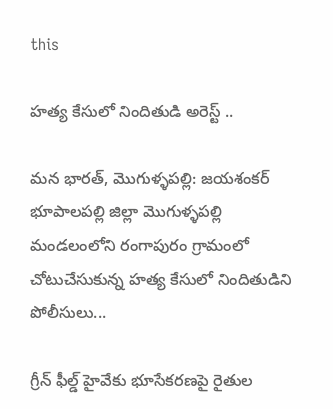this

హత్య కేసులో నిందితుడి అరెస్ట్ ..

మన భారత్, మొగుళ్ళపల్లి: జయశంకర్ భూపాలపల్లి జిల్లా మొగుళ్ళపల్లి మండలంలోని రంగాపురం గ్రామంలో చోటుచేసుకున్న హత్య కేసులో నిందితుడిని పోలీసులు...

గ్రీన్ ఫీల్డ్ హైవేకు భూసేకరణపై రైతుల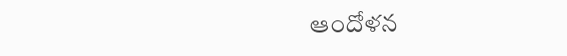ఆందోళన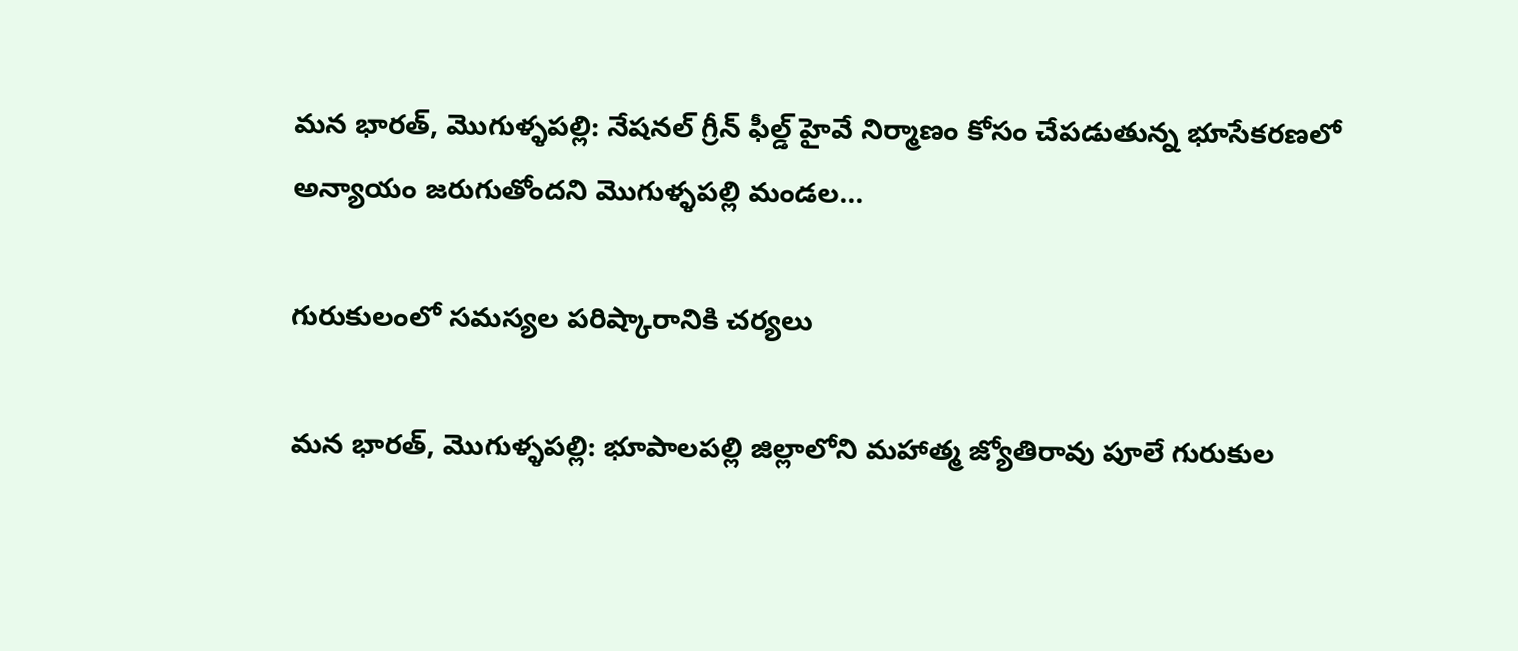మన భారత్, మొగుళ్ళపల్లి: నేషనల్ గ్రీన్ ఫీల్డ్ హైవే నిర్మాణం కోసం చేపడుతున్న భూసేకరణలో అన్యాయం జరుగుతోందని మొగుళ్ళపల్లి మండల...

గురుకులంలో సమస్యల పరిష్కారానికి చర్యలు

మన భారత్, మొగుళ్ళపల్లి: భూపాలపల్లి జిల్లాలోని మహాత్మ జ్యోతిరావు పూలే గురుకుల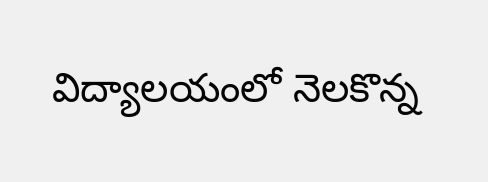విద్యాలయంలో నెలకొన్న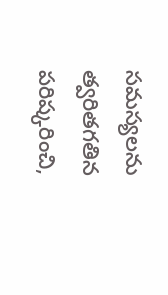సమస్యలను త్వరితగతిన పరిష్కరించి,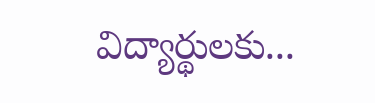విద్యార్థులకు...